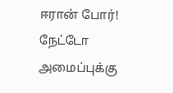ஈரான் போர்! நேட்டோ அமைப்புக்கு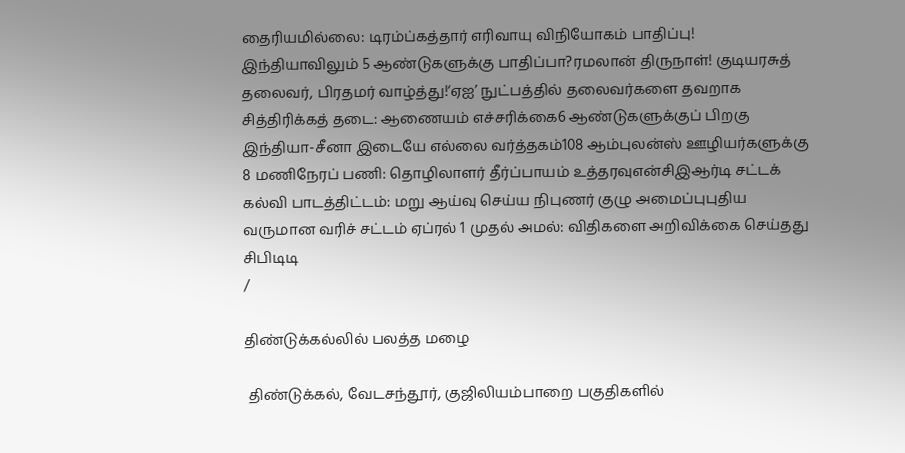தைரியமில்லை: டிரம்ப்கத்தார் எரிவாயு விநியோகம் பாதிப்பு! இந்தியாவிலும் 5 ஆண்டுகளுக்கு பாதிப்பா?ரமலான் திருநாள்! குடியரசுத் தலைவர், பிரதமர் வாழ்த்து!‘ஏஐ’ நுட்பத்தில் தலைவர்களை தவறாக சித்திரிக்கத் தடை: ஆணையம் எச்சரிக்கை6 ஆண்டுகளுக்குப் பிறகு இந்தியா-சீனா இடையே எல்லை வர்த்தகம்108 ஆம்புலன்ஸ் ஊழியர்களுக்கு 8 மணிநேரப் பணி: தொழிலாளர் தீர்ப்பாயம் உத்தரவுஎன்சிஇஆர்டி சட்டக் கல்வி பாடத்திட்டம்: மறு ஆய்வு செய்ய நிபுணர் குழு அமைப்புபுதிய வருமான வரிச் சட்டம் ஏப்ரல் 1 முதல் அமல்: விதிகளை அறிவிக்கை செய்தது சிபிடிடி
/

திண்டுக்கல்லில் பலத்த மழை

 திண்டுக்கல், வேடசந்தூர், குஜிலியம்பாறை பகுதிகளில்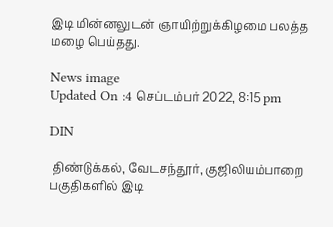இடி மின்னலுடன் ஞாயிற்றுக்கிழமை பலத்த மழை பெய்தது.

News image
Updated On :4 செப்டம்பர் 2022, 8:15 pm

DIN

 திண்டுக்கல், வேடசந்தூர், குஜிலியம்பாறை பகுதிகளில் இடி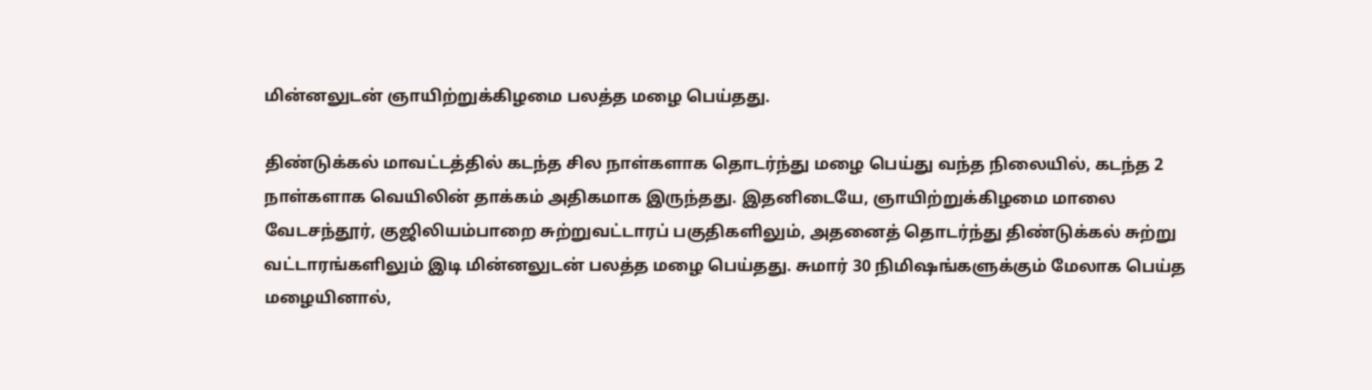மின்னலுடன் ஞாயிற்றுக்கிழமை பலத்த மழை பெய்தது.

திண்டுக்கல் மாவட்டத்தில் கடந்த சில நாள்களாக தொடர்ந்து மழை பெய்து வந்த நிலையில், கடந்த 2 நாள்களாக வெயிலின் தாக்கம் அதிகமாக இருந்தது. இதனிடையே, ஞாயிற்றுக்கிழமை மாலை வேடசந்தூர், குஜிலியம்பாறை சுற்றுவட்டாரப் பகுதிகளிலும், அதனைத் தொடர்ந்து திண்டுக்கல் சுற்று வட்டாரங்களிலும் இடி மின்னலுடன் பலத்த மழை பெய்தது. சுமார் 30 நிமிஷங்களுக்கும் மேலாக பெய்த மழையினால்,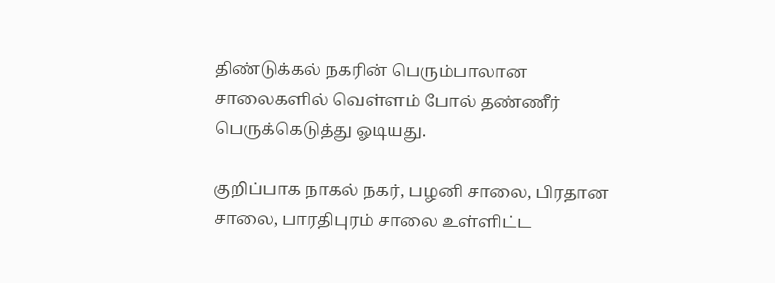திண்டுக்கல் நகரின் பெரும்பாலான சாலைகளில் வெள்ளம் போல் தண்ணீர் பெருக்கெடுத்து ஓடியது.

குறிப்பாக நாகல் நகர், பழனி சாலை, பிரதான சாலை, பாரதிபுரம் சாலை உள்ளிட்ட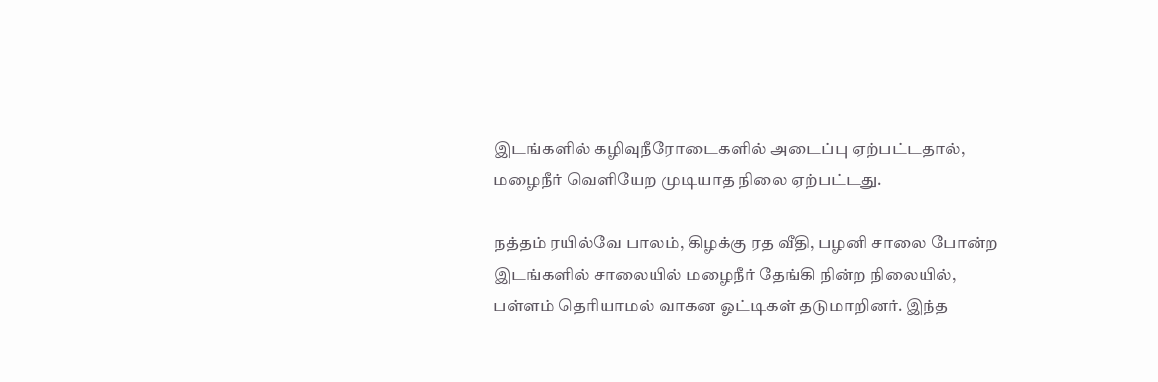இடங்களில் கழிவுநீரோடைகளில் அடைப்பு ஏற்பட்டதால், மழைநீர் வெளியேற முடியாத நிலை ஏற்பட்டது.

நத்தம் ரயில்வே பாலம், கிழக்கு ரத வீதி, பழனி சாலை போன்ற இடங்களில் சாலையில் மழைநீர் தேங்கி நின்ற நிலையில், பள்ளம் தெரியாமல் வாகன ஓட்டிகள் தடுமாறினர். இந்த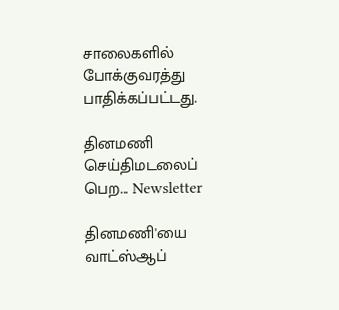சாலைகளில் போக்குவரத்து பாதிக்கப்பட்டது.

தினமணி செய்திமடலைப் பெற... Newsletter

தினமணி'யை வாட்ஸ்ஆப்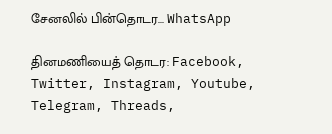சேனலில் பின்தொடர... WhatsApp

தினமணியைத் தொடர: Facebook, Twitter, Instagram, Youtube, Telegram, Threads,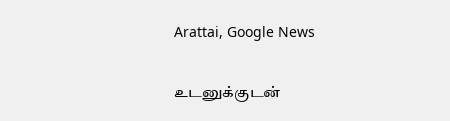Arattai, Google News

உடனுக்குடன்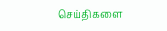செய்திகளை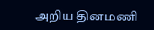அறிய தினமணி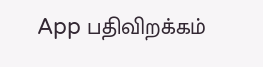App பதிவிறக்கம்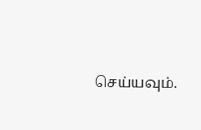செய்யவும்.